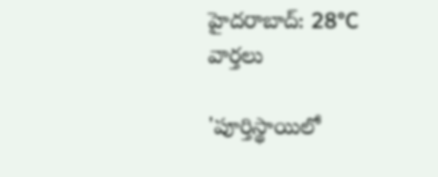హైదరాబాద్: 28°C
వార్తలు

'పూర్తిస్థాయిలో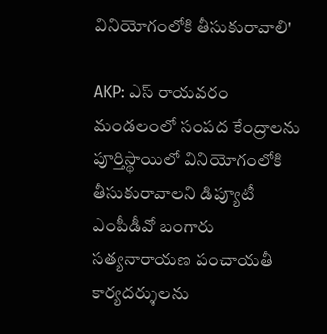వినియోగంలోకి తీసుకురావాలి'

AKP: ఎస్ రాయవరం మండలంలో సంపద కేంద్రాలను పూర్తిస్థాయిలో వినియోగంలోకి తీసుకురావాలని డిప్యూటీ ఎంపీడీవో బంగారు సత్యనారాయణ పంచాయతీ కార్యదర్శులను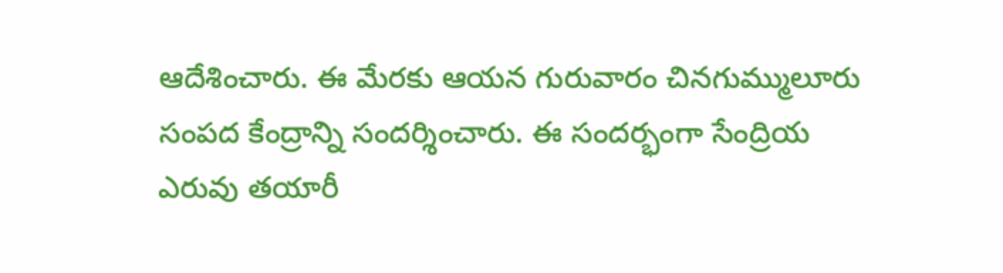ఆదేశించారు. ఈ మేరకు ఆయన గురువారం చినగుమ్ములూరు సంపద కేంద్రాన్ని సందర్శించారు. ఈ సందర్భంగా సేంద్రియ ఎరువు తయారీ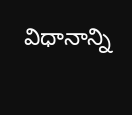విధానాన్ని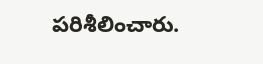పరిశీలించారు.